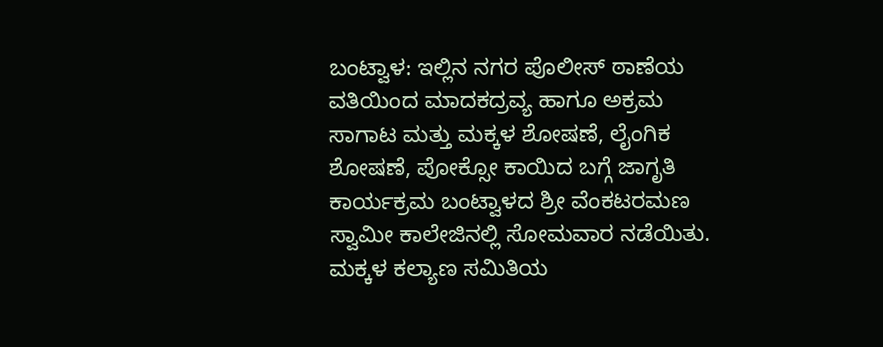ಬಂಟ್ವಾಳ: ಇಲ್ಲಿನ ನಗರ ಪೊಲೀಸ್ ಠಾಣೆಯ ವತಿಯಿಂದ ಮಾದಕದ್ರವ್ಯ ಹಾಗೂ ಅಕ್ರಮ ಸಾಗಾಟ ಮತ್ತು ಮಕ್ಕಳ ಶೋಷಣೆ, ಲೈಂಗಿಕ ಶೋಷಣೆ, ಪೋಕ್ಸೋ ಕಾಯಿದ ಬಗ್ಗೆ ಜಾಗೃತಿ ಕಾರ್ಯಕ್ರಮ ಬಂಟ್ವಾಳದ ಶ್ರೀ ವೆಂಕಟರಮಣ ಸ್ವಾಮೀ ಕಾಲೇಜಿನಲ್ಲಿ ಸೋಮವಾರ ನಡೆಯಿತು.
ಮಕ್ಕಳ ಕಲ್ಯಾಣ ಸಮಿತಿಯ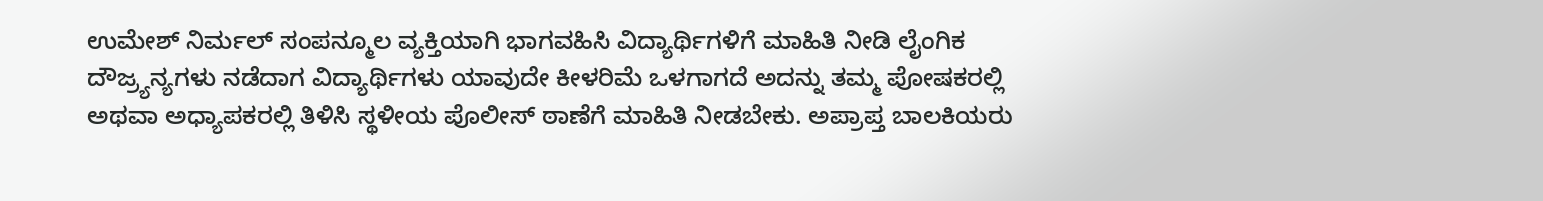ಉಮೇಶ್ ನಿರ್ಮಲ್ ಸಂಪನ್ಮೂಲ ವ್ಯಕ್ತಿಯಾಗಿ ಭಾಗವಹಿಸಿ ವಿದ್ಯಾರ್ಥಿಗಳಿಗೆ ಮಾಹಿತಿ ನೀಡಿ ಲೈಂಗಿಕ ದೌಜ್ರ್ಯನ್ಯಗಳು ನಡೆದಾಗ ವಿದ್ಯಾರ್ಥಿಗಳು ಯಾವುದೇ ಕೀಳರಿಮೆ ಒಳಗಾಗದೆ ಅದನ್ನು ತಮ್ಮ ಪೋಷಕರಲ್ಲಿ ಅಥವಾ ಅಧ್ಯಾಪಕರಲ್ಲಿ ತಿಳಿಸಿ ಸ್ಥಳೀಯ ಪೊಲೀಸ್ ಠಾಣೆಗೆ ಮಾಹಿತಿ ನೀಡಬೇಕು. ಅಪ್ರಾಪ್ತ ಬಾಲಕಿಯರು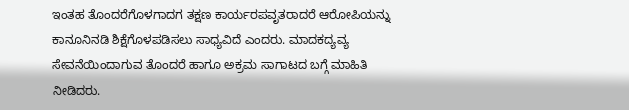ಇಂತಹ ತೊಂದರೆಗೊಳಗಾದಗ ತಕ್ಷಣ ಕಾರ್ಯರಪವೃತರಾದರೆ ಆರೋಪಿಯನ್ನು ಕಾನೂನಿನಡಿ ಶಿಕ್ಷೆಗೊಳಪಡಿಸಲು ಸಾಧ್ಯವಿದೆ ಎಂದರು. ಮಾದಕದ್ಯವ್ಯ ಸೇವನೆಯಿಂದಾಗುವ ತೊಂದರೆ ಹಾಗೂ ಅಕ್ರಮ ಸಾಗಾಟದ ಬಗ್ಗೆ ಮಾಹಿತಿ ನೀಡಿದರು.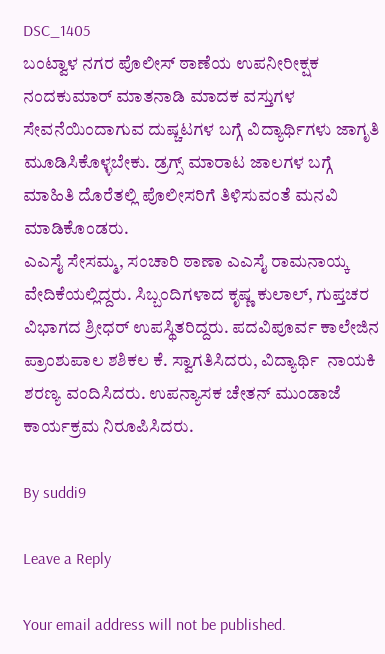DSC_1405
ಬಂಟ್ವಾಳ ನಗರ ಪೊಲೀಸ್ ಠಾಣೆಯ ಉಪನೀರೀಕ್ಷಕ ನಂದಕುಮಾರ್ ಮಾತನಾಡಿ ಮಾದಕ ವಸ್ತುಗಳ ಸೇವನೆಯಿಂದಾಗುವ ದುಷ್ಚಟಗಳ ಬಗ್ಗೆ ವಿದ್ಯಾರ್ಥಿಗಳು ಜಾಗೃತಿ ಮೂಡಿಸಿಕೊಳ್ಳಬೇಕು. ಡ್ರಗ್ಸ್ ಮಾರಾಟ ಜಾಲಗಳ ಬಗ್ಗೆ ಮಾಹಿತಿ ದೊರೆತಲ್ಲಿ ಪೊಲೀಸರಿಗೆ ತಿಳಿಸುವಂತೆ ಮನವಿ ಮಾಡಿಕೊಂಡರು.
ಎಎಸೈ ಸೇಸಮ್ಮ, ಸಂಚಾರಿ ಠಾಣಾ ಎಎಸೈ ರಾಮನಾಯ್ಕ ವೇದಿಕೆಯಲ್ಲಿದ್ದರು. ಸಿಬ್ಬಂದಿಗಳಾದ ಕೃಷ್ಣ ಕುಲಾಲ್, ಗುಪ್ತಚರ ವಿಭಾಗದ ಶ್ರೀಧರ್ ಉಪಸ್ಥಿತರಿದ್ದರು. ಪದವಿಪೂರ್ವ ಕಾಲೇಜಿನ ಪ್ರಾಂಶುಪಾಲ ಶಶಿಕಲ ಕೆ. ಸ್ವಾಗತಿಸಿದರು, ವಿದ್ಯಾರ್ಥಿ  ನಾಯಕಿ ಶರಣ್ಯ ವಂದಿಸಿದರು. ಉಪನ್ಯಾಸಕ ಚೇತನ್ ಮುಂಡಾಜೆ ಕಾರ್ಯಕ್ರಮ ನಿರೂಪಿಸಿದರು.

By suddi9

Leave a Reply

Your email address will not be published.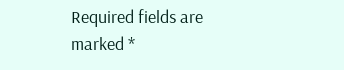Required fields are marked *